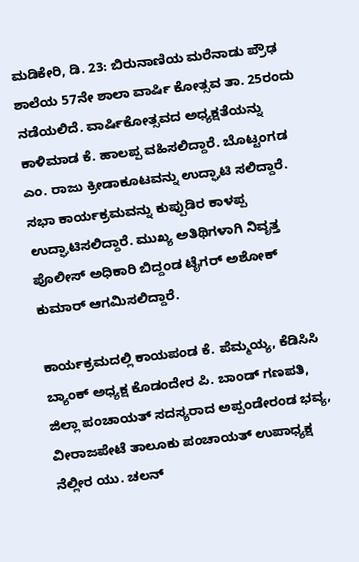ಮಡಿಕೇರಿ, ಡಿ. 23: ಬಿರುನಾಣಿಯ ಮರೆನಾಡು ಪ್ರೌಢ ಶಾಲೆಯ 57ನೇ ಶಾಲಾ ವಾರ್ಷಿ ಕೋತ್ಸವ ತಾ. 25ರಂದು ನಡೆಯಲಿದೆ. ವಾರ್ಷಿಕೋತ್ಸವದ ಅಧ್ಯಕ್ಷತೆಯನ್ನು ಕಾಳಿಮಾಡ ಕೆ. ಹಾಲಪ್ಪ ವಹಿಸಲಿದ್ದಾರೆ. ಬೊಟ್ಟಂಗಡ ಎಂ. ರಾಜು ಕ್ರೀಡಾಕೂಟವನ್ನು ಉದ್ಘಾಟಿ ಸಲಿದ್ದಾರೆ. ಸಭಾ ಕಾರ್ಯಕ್ರಮವನ್ನು ಕುಪ್ಪುಡಿರ ಕಾಳಪ್ಪ ಉದ್ಘಾಟಿಸಲಿದ್ದಾರೆ. ಮುಖ್ಯ ಅತಿಥಿಗಳಾಗಿ ನಿವೃತ್ತ ಪೊಲೀಸ್ ಅಧಿಕಾರಿ ಬಿದ್ದಂಡ ಟೈಗರ್ ಅಶೋಕ್ ಕುಮಾರ್ ಆಗಮಿಸಲಿದ್ದಾರೆ.

ಕಾರ್ಯಕ್ರಮದಲ್ಲಿ ಕಾಯಪಂಡ ಕೆ. ಪೆಮ್ಮಯ್ಯ, ಕೆಡಿಸಿಸಿ ಬ್ಯಾಂಕ್ ಅಧ್ಯಕ್ಷ ಕೊಡಂದೇರ ಪಿ. ಬಾಂಡ್ ಗಣಪತಿ, ಜಿಲ್ಲಾ ಪಂಚಾಯತ್ ಸದಸ್ಯರಾದ ಅಪ್ಪಂಡೇರಂಡ ಭವ್ಯ, ವೀರಾಜಪೇಟೆ ತಾಲೂಕು ಪಂಚಾಯತ್ ಉಪಾಧ್ಯಕ್ಷ ನೆಲ್ಲೀರ ಯು. ಚಲನ್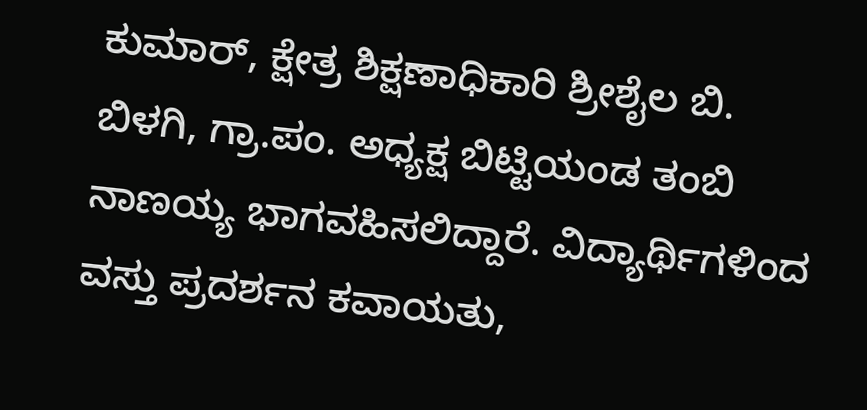ಕುಮಾರ್, ಕ್ಷೇತ್ರ ಶಿಕ್ಷಣಾಧಿಕಾರಿ ಶ್ರೀಶೈಲ ಬಿ. ಬಿಳಗಿ, ಗ್ರಾ.ಪಂ. ಅಧ್ಯಕ್ಷ ಬಿಟ್ಟಿಯಂಡ ತಂಬಿ ನಾಣಯ್ಯ ಭಾಗವಹಿಸಲಿದ್ದಾರೆ. ವಿದ್ಯಾರ್ಥಿಗಳಿಂದ ವಸ್ತು ಪ್ರದರ್ಶನ ಕವಾಯತು,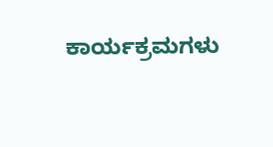ಕಾರ್ಯಕ್ರಮಗಳು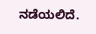ನಡೆಯಲಿದೆ.